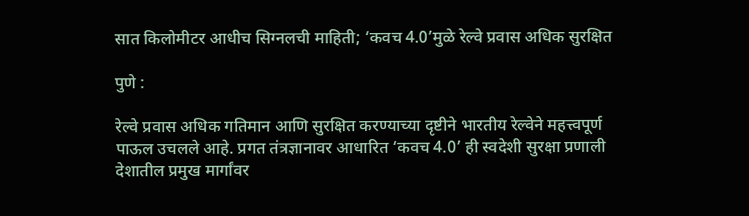सात किलोमीटर आधीच सिग्नलची माहिती; ‘कवच 4.0’मुळे रेल्वे प्रवास अधिक सुरक्षित

पुणे :

रेल्वे प्रवास अधिक गतिमान आणि सुरक्षित करण्याच्या दृष्टीने भारतीय रेल्वेने महत्त्वपूर्ण पाऊल उचलले आहे. प्रगत तंत्रज्ञानावर आधारित ‘कवच 4.0’ ही स्वदेशी सुरक्षा प्रणाली देशातील प्रमुख मार्गांवर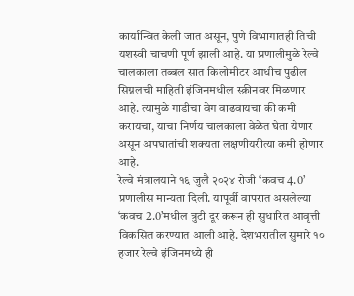कार्यान्वित केली जात असून, पुणे विभागातही तिची यशस्वी चाचणी पूर्ण झाली आहे. या प्रणालीमुळे रेल्वे चालकाला तब्बल सात किलोमीटर आधीच पुढील सिग्नलची माहिती इंजिनमधील स्क्रीनवर मिळणार आहे. त्यामुळे गाडीचा वेग वाढवायचा की कमी करायचा, याचा निर्णय चालकाला वेळेत घेता येणार असून अपघातांची शक्यता लक्षणीयरीत्या कमी होणार आहे.
रेल्वे मंत्रालयाने १६ जुलै २०२४ रोजी ‘कवच 4.0’ प्रणालीस मान्यता दिली. यापूर्वी वापरात असलेल्या ‘कवच 2.0’मधील त्रुटी दूर करून ही सुधारित आवृत्ती विकसित करण्यात आली आहे. देशभरातील सुमारे १० हजार रेल्वे इंजिनमध्ये ही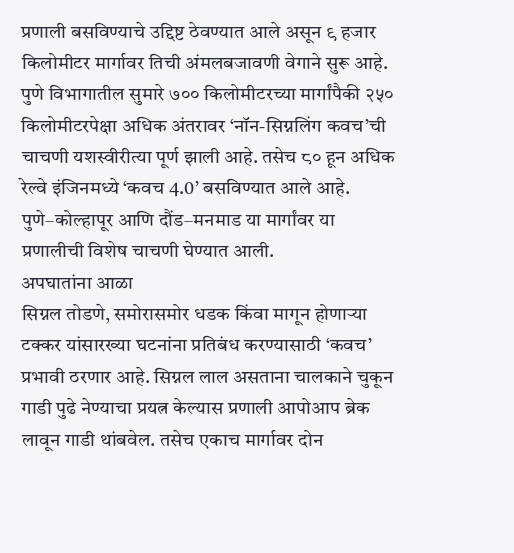प्रणाली बसविण्याचे उद्दिष्ट ठेवण्यात आले असून ९ हजार किलोमीटर मार्गावर तिची अंमलबजावणी वेगाने सुरू आहे.
पुणे विभागातील सुमारे ७०० किलोमीटरच्या मार्गांपैकी २५० किलोमीटरपेक्षा अधिक अंतरावर ‘नॉन-सिग्नलिंग कवच’ची चाचणी यशस्वीरीत्या पूर्ण झाली आहे. तसेच ८० हून अधिक रेल्वे इंजिनमध्ये ‘कवच 4.0’ बसविण्यात आले आहे. पुणे–कोल्हापूर आणि दौंड–मनमाड या मार्गांवर या प्रणालीची विशेष चाचणी घेण्यात आली.
अपघातांना आळा
सिग्नल तोडणे, समोरासमोर धडक किंवा मागून होणाऱ्या टक्कर यांसारख्या घटनांना प्रतिबंध करण्यासाठी ‘कवच’ प्रभावी ठरणार आहे. सिग्नल लाल असताना चालकाने चुकून गाडी पुढे नेण्याचा प्रयत्न केल्यास प्रणाली आपोआप ब्रेक लावून गाडी थांबवेल. तसेच एकाच मार्गावर दोन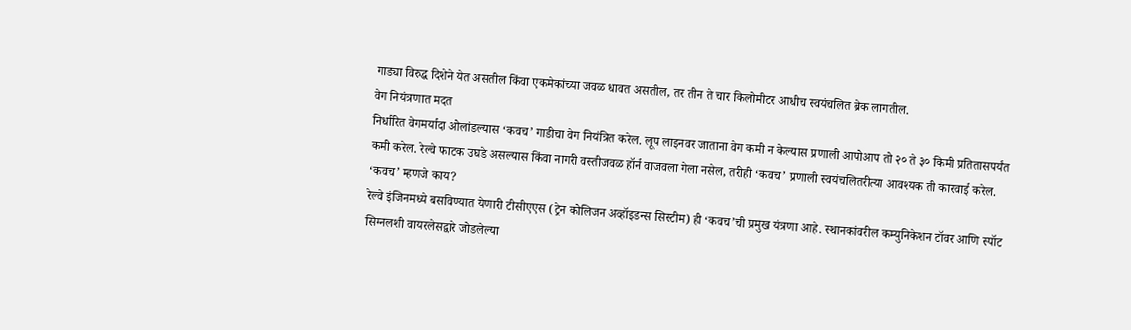गाड्या विरुद्ध दिशेने येत असतील किंवा एकमेकांच्या जवळ धावत असतील, तर तीन ते चार किलोमीटर आधीच स्वयंचलित ब्रेक लागतील.
वेग नियंत्रणात मदत
निर्धारित वेगमर्यादा ओलांडल्यास ‘कवच’ गाडीचा वेग नियंत्रित करेल. लूप लाइनवर जाताना वेग कमी न केल्यास प्रणाली आपोआप तो २० ते ३० किमी प्रतितासपर्यंत कमी करेल. रेल्वे फाटक उघडे असल्यास किंवा नागरी वस्तीजवळ हॉर्न वाजवला गेला नसेल, तरीही ‘कवच’ प्रणाली स्वयंचलितरीत्या आवश्यक ती कारवाई करेल.
‘कवच’ म्हणजे काय?
रेल्वे इंजिनमध्ये बसविण्यात येणारी टीसीएएस (ट्रेन कोलिजन अव्हॉइडन्स सिस्टीम) ही ‘कवच’ची प्रमुख यंत्रणा आहे. स्थानकांवरील कम्युनिकेशन टॉवर आणि स्पॉट सिग्नलशी वायरलेसद्वारे जोडलेल्या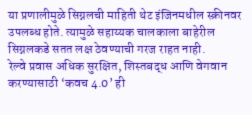या प्रणालीमुळे सिग्नलची माहिती थेट इंजिनमधील स्क्रीनवर उपलब्ध होते. त्यामुळे सहाय्यक चालकाला बाहेरील सिग्नलकडे सतत लक्ष ठेवण्याची गरज राहत नाही.
रेल्वे प्रवास अधिक सुरक्षित, शिस्तबद्ध आणि वेगवान करण्यासाठी ‘कवच 4.0’ ही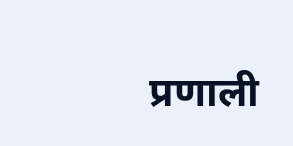प्रणाली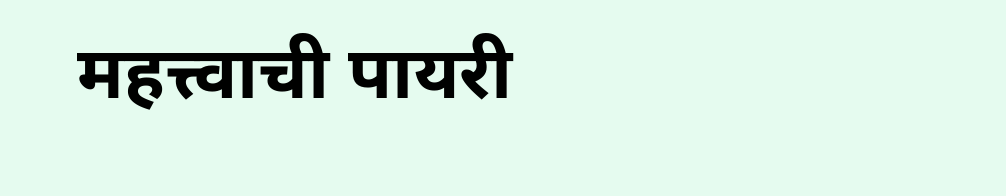महत्त्वाची पायरी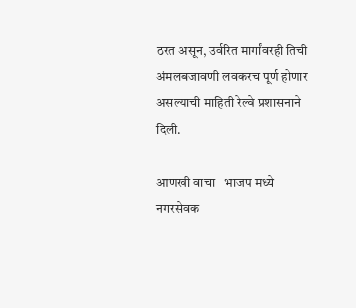ठरत असून, उर्वरित मार्गांवरही तिची अंमलबजावणी लवकरच पूर्ण होणार असल्याची माहिती रेल्वे प्रशासनाने दिली.

आणखी वाचा   भाजप मध्ये नगरसेवक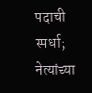पदाची स्पर्धा; नेत्यांच्या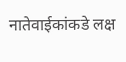नातेवाईकांकडे लक्ष